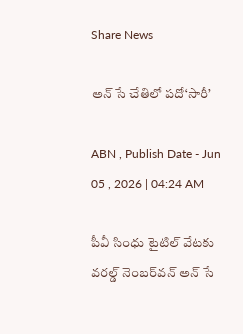Share News

అన్‌ సే చేతిలో పదో‘సారీ’

ABN , Publish Date - Jun 05 , 2026 | 04:24 AM

పీవీ సింధు టైటిల్‌ వేటకు వరల్డ్‌ నెంబర్‌వన్‌ అన్‌ సే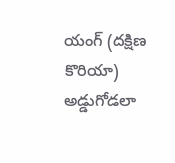యంగ్‌ (దక్షిణ కొరియా) అడ్డుగోడలా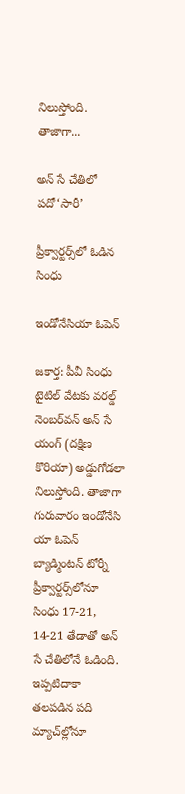నిలుస్తోంది. తాజాగా...

అన్‌ సే చేతిలో పదో‘సారీ’

ప్రీక్వార్టర్స్‌లో ఓడిన సింధు

ఇండోనేసియా ఓపెన్‌

జకార్త: పీవీ సింధు టైటిల్‌ వేటకు వరల్డ్‌ నెంబర్‌వన్‌ అన్‌ సే యంగ్‌ (దక్షిణ కొరియా) అడ్డుగోడలా నిలుస్తోంది. తాజాగా గురువారం ఇండోనేసి యా ఓపెన్‌ బ్యాడ్మింటన్‌ టోర్నీ ప్రీక్వార్టర్స్‌లోనూ సింధు 17-21, 14-21 తేడాతో అన్‌ సే చేతిలోనే ఓడింది. ఇప్పటిదాకా తలపడిన పది మ్యాచ్‌ల్లోనూ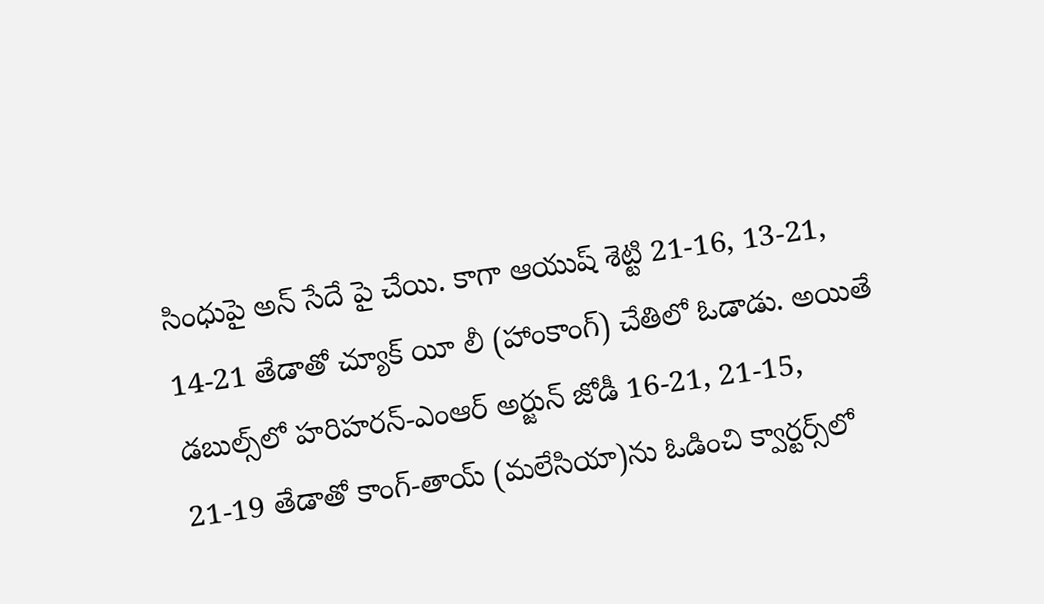సింధుపై అన్‌ సేదే పై చేయి. కాగా ఆయుష్‌ శెట్టి 21-16, 13-21, 14-21 తేడాతో చ్యూక్‌ యీ లీ (హాంకాంగ్‌) చేతిలో ఓడాడు. అయితే డబుల్స్‌లో హరిహరన్‌-ఎంఆర్‌ అర్జున్‌ జోడీ 16-21, 21-15, 21-19 తేడాతో కాంగ్‌-తాయ్‌ (మలేసియా)ను ఓడించి క్వార్టర్స్‌లో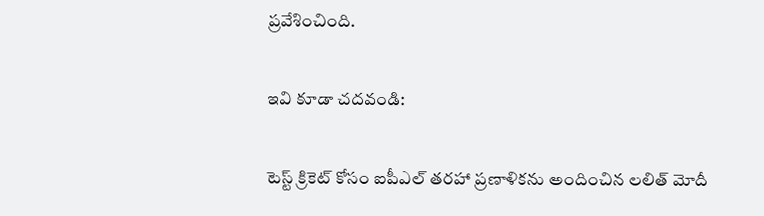ప్రవేశించింది.

ఇవి కూడా చదవండి:

టెస్ట్ క్రికెట్‌ కోసం ఐపీఎల్ తరహా ప్రణాళికను అందించిన లలిత్ మోదీ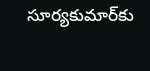సూర్యకుమార్‌కు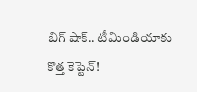బిగ్ షాక్‌.. టీమిండియాకు కొత్త కెప్టెన్‌!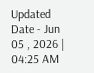Updated Date - Jun 05 , 2026 | 04:25 AM